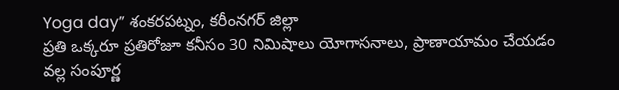Yoga day” శంకరపట్నం, కరీంనగర్ జిల్లా
ప్రతి ఒక్కరూ ప్రతిరోజూ కనీసం 30 నిమిషాలు యోగాసనాలు, ప్రాణాయామం చేయడం వల్ల సంపూర్ణ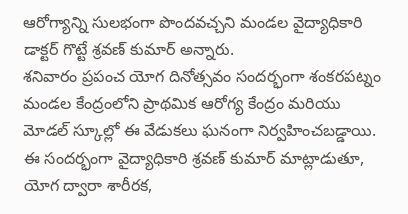ఆరోగ్యాన్ని సులభంగా పొందవచ్చని మండల వైద్యాధికారి డాక్టర్ గొట్టే శ్రవణ్ కుమార్ అన్నారు.
శనివారం ప్రపంచ యోగ దినోత్సవం సందర్భంగా శంకరపట్నం మండల కేంద్రంలోని ప్రాథమిక ఆరోగ్య కేంద్రం మరియు మోడల్ స్కూల్లో ఈ వేడుకలు ఘనంగా నిర్వహించబడ్డాయి. ఈ సందర్భంగా వైద్యాధికారి శ్రవణ్ కుమార్ మాట్లాడుతూ, యోగ ద్వారా శారీరక,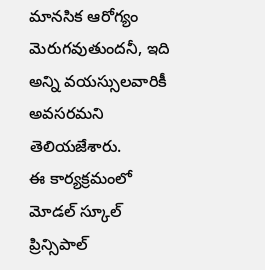మానసిక ఆరోగ్యం మెరుగవుతుందనీ, ఇది అన్ని వయస్సులవారికీ అవసరమని తెలియజేశారు.
ఈ కార్యక్రమంలో మోడల్ స్కూల్ ప్రిన్సిపాల్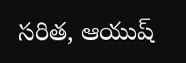సరిత, ఆయుష్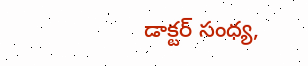డాక్టర్ సంధ్య,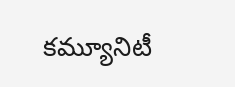కమ్యూనిటీ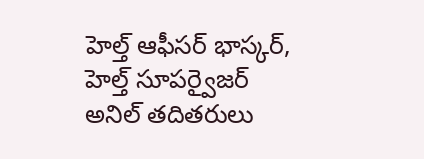హెల్త్ ఆఫీసర్ భాస్కర్, హెల్త్ సూపర్వైజర్ అనిల్ తదితరులు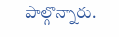పాల్గొన్నారు.